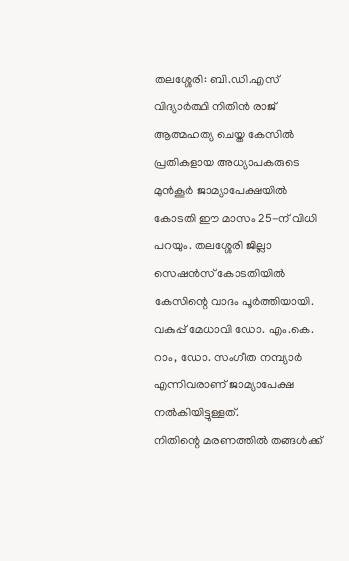തലശ്ശേരി: ബി.ഡി.എസ് വിദ്യാർത്ഥി നിതിൻ രാജ് ആത്മഹത്യ ചെയ്ത കേസിൽ പ്രതികളായ അധ്യാപകരുടെ മുൻകൂർ ജാമ്യാപേക്ഷയിൽ കോടതി ഈ മാസം 25-ന് വിധി പറയും. തലശ്ശേരി ജില്ലാ സെഷൻസ് കോടതിയിൽ കേസിന്റെ വാദം പൂർത്തിയായി. വകുപ്പ് മേധാവി ഡോ. എം.കെ. റാം, ഡോ. സംഗീത നമ്പ്യാർ എന്നിവരാണ് ജാമ്യാപേക്ഷ നൽകിയിട്ടുള്ളത്.
നിതിന്റെ മരണത്തിൽ തങ്ങൾക്ക്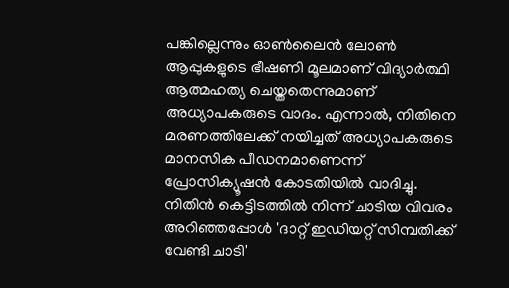പങ്കില്ലെന്നും ഓൺലൈൻ ലോൺ ആപ്പുകളുടെ ഭീഷണി മൂലമാണ് വിദ്യാർത്ഥി ആത്മഹത്യ ചെയ്തതെന്നുമാണ് അധ്യാപകരുടെ വാദം. എന്നാൽ, നിതിനെ മരണത്തിലേക്ക് നയിച്ചത് അധ്യാപകരുടെ മാനസിക പീഡനമാണെന്ന് പ്രോസിക്യൂഷൻ കോടതിയിൽ വാദിച്ചു. നിതിൻ കെട്ടിടത്തിൽ നിന്ന് ചാടിയ വിവരം അറിഞ്ഞപ്പോൾ 'ദാറ്റ് ഇഡിയറ്റ് സിമ്പതിക്ക് വേണ്ടി ചാടി'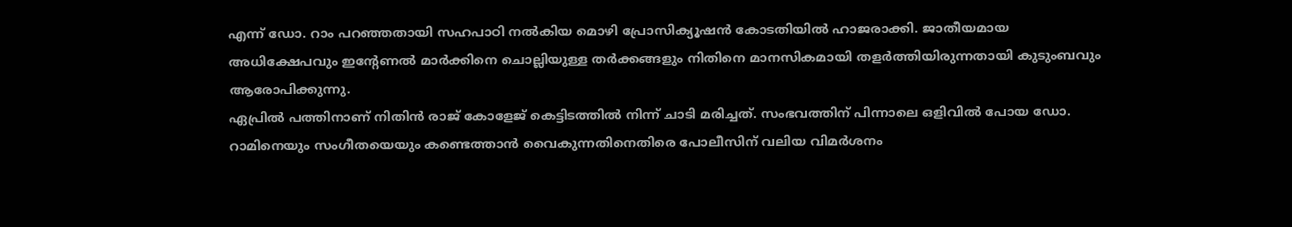എന്ന് ഡോ. റാം പറഞ്ഞതായി സഹപാഠി നൽകിയ മൊഴി പ്രോസിക്യൂഷൻ കോടതിയിൽ ഹാജരാക്കി. ജാതീയമായ അധിക്ഷേപവും ഇന്റേണൽ മാർക്കിനെ ചൊല്ലിയുള്ള തർക്കങ്ങളും നിതിനെ മാനസികമായി തളർത്തിയിരുന്നതായി കുടുംബവും ആരോപിക്കുന്നു.
ഏപ്രിൽ പത്തിനാണ് നിതിൻ രാജ് കോളേജ് കെട്ടിടത്തിൽ നിന്ന് ചാടി മരിച്ചത്. സംഭവത്തിന് പിന്നാലെ ഒളിവിൽ പോയ ഡോ. റാമിനെയും സംഗീതയെയും കണ്ടെത്താൻ വൈകുന്നതിനെതിരെ പോലീസിന് വലിയ വിമർശനം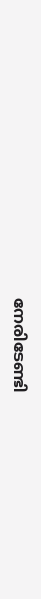നേരിടേണ്ടി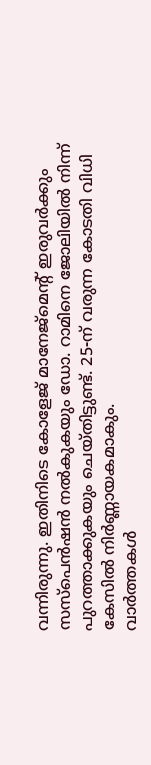വന്നിരുന്നു. ഇതിനിടെ കോളേജ് മാനേജ്മെന്റ് ഇരുവർക്കും സസ്പെൻഷൻ നൽകുകയും ഡോ. റാമിനെ ജോലിയിൽ നിന്ന് പുറത്താക്കുകയും ചെയ്തിട്ടുണ്ട്. 25-ന് വരുന്ന കോടതി വിധി കേസിൽ നിർണ്ണായകമാകും.
വാർത്തകൾ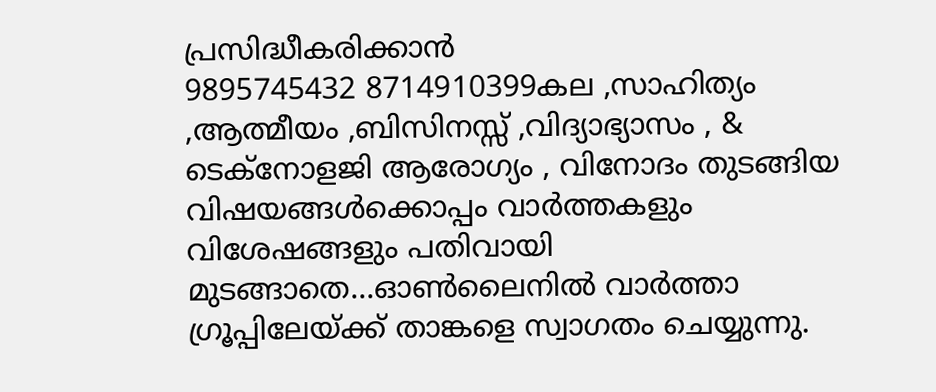പ്രസിദ്ധീകരിക്കാൻ
9895745432 8714910399കല ,സാഹിത്യം ,ആത്മീയം ,ബിസിനസ്സ് ,വിദ്യാഭ്യാസം , & ടെക്നോളജി ആരോഗ്യം , വിനോദം തുടങ്ങിയ വിഷയങ്ങൾക്കൊപ്പം വാർത്തകളും വിശേഷങ്ങളും പതിവായി മുടങ്ങാതെ...ഓൺലൈനിൽ വാർത്താ ഗ്രൂപ്പിലേയ്ക്ക് താങ്കളെ സ്വാഗതം ചെയ്യുന്നു.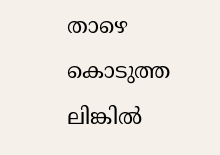താഴെ കൊടുത്ത ലിങ്കിൽ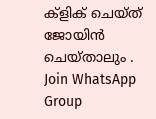ക്ളിക് ചെയ്ത് ജോയിൻ ചെയ്താലും .
Join WhatsApp Group